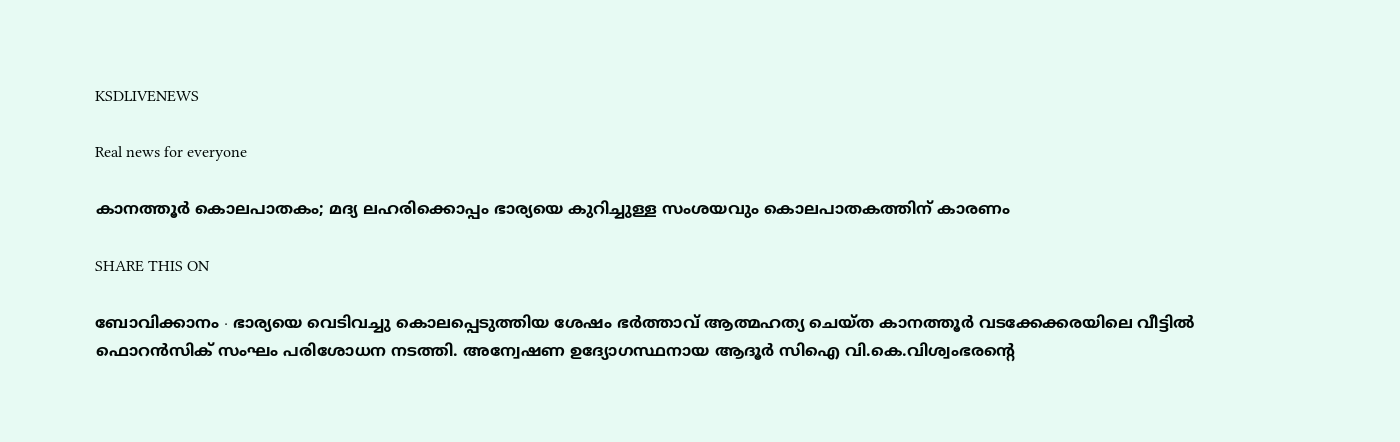KSDLIVENEWS

Real news for everyone

കാനത്തൂർ കൊലപാതകം; മദ്യ ലഹരിക്കൊപ്പം ഭാര്യയെ കുറിച്ചുള്ള സംശയവും കൊലപാതകത്തിന് കാരണം

SHARE THIS ON

ബോവിക്കാനം ∙ ഭാര്യയെ വെടിവച്ചു കൊലപ്പെടുത്തിയ ശേഷം ഭർത്താവ് ആത്മഹത്യ ചെയ്ത കാനത്തൂർ വടക്കേക്കരയിലെ വീട്ടിൽ ഫൊറൻസിക് സംഘം പരിശോധന നടത്തി. അന്വേഷണ ഉദ്യോഗസ്ഥനായ ആദൂർ സിഐ വി.കെ.വിശ്വംഭരന്റെ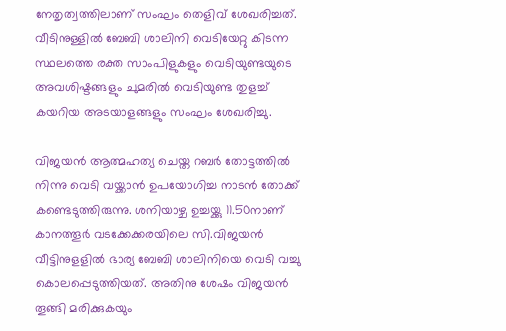നേതൃത്വത്തിലാണ് സംഘം തെളിവ് ശേഖരിച്ചത്. വീടിനുള്ളിൽ ബേബി ശാലിനി വെടിയേറ്റു കിടന്ന സ്ഥലത്തെ രക്ത സാംപിളുകളും വെടിയുണ്ടയുടെ അവശിഷ്ടങ്ങളും ചുമരിൽ വെടിയുണ്ട തുളച്ച് കയറിയ അടയാളങ്ങളും സംഘം ശേഖരിച്ചു.

വിജയൻ ആത്മഹത്യ ചെയ്ത റബർ തോട്ടത്തിൽ നിന്നു വെടി വയ്ക്കാൻ ഉപയോഗിച്ച നാടൻ തോക്ക് കണ്ടെടുത്തിരുന്നു. ശനിയാഴ്ച ഉച്ചയ്ക്കു 11.50നാണ് കാനത്തൂർ വടക്കേക്കരയിലെ സി.വിജയൻ വീട്ടിനുളളിൽ ഭാര്യ ബേബി ശാലിനിയെ വെടി വച്ചു കൊലപ്പെടുത്തിയത്. അതിനു ശേഷം വിജയൻ തൂങ്ങി മരിക്കുകയും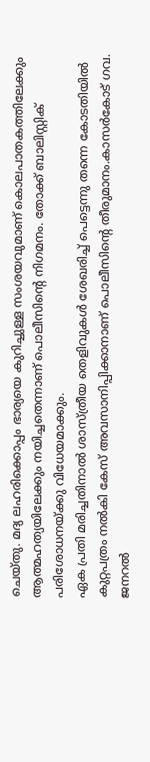ചെയ്തു. മദ്യ ലഹരിക്കൊപ്പം ഭാര്യയെ കുറിച്ചുള്ള സംശയവുമാണ് കൊലപാതകത്തിലേക്കും ആത്മഹത്യയിലേക്കും നയിച്ചതെന്നാണ് പൊലീസിന്റെ നിഗമനം. തോക്ക് ബാലിസ്റ്റിക് പരിശോധനയ്ക്കു വിധേയമാക്കും.
ഏക പ്രതി മരിച്ചതിനാൽ ശാസ്ത്രീയ തെളിവുകൾ ശേഖരിച്ച് പെട്ടെന്നു തന്നെ കോടതിയിൽ കുറ്റപത്രം നൽകി കേസ് അവസാനിപ്പിക്കാനാണ് പൊലീസിന്റെ തീരുമാനം.കാസർകോട് ഗവ. ജനറൽ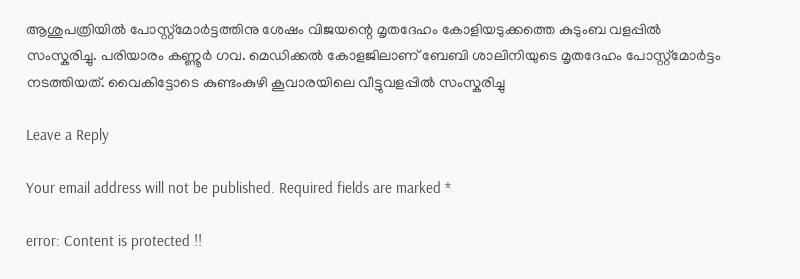ആശുപത്രിയിൽ പോസ്റ്റ്മോർട്ടത്തിനു ശേഷം വിജയന്റെ മൃതദേഹം കോളിയടുക്കത്തെ കുടുംബ വളപ്പിൽ സംസ്കരിച്ചു. പരിയാരം കണ്ണൂർ ഗവ. മെഡിക്കൽ കോളജിലാണ് ബേബി ശാലിനിയുടെ മൃതദേഹം പോസ്റ്റ്മോർട്ടം നടത്തിയത്. വൈകിട്ടോടെ കുണ്ടംകുഴി കൂവാരയിലെ വീട്ടുവളപ്പിൽ സംസ്കരിച്ചു

Leave a Reply

Your email address will not be published. Required fields are marked *

error: Content is protected !!